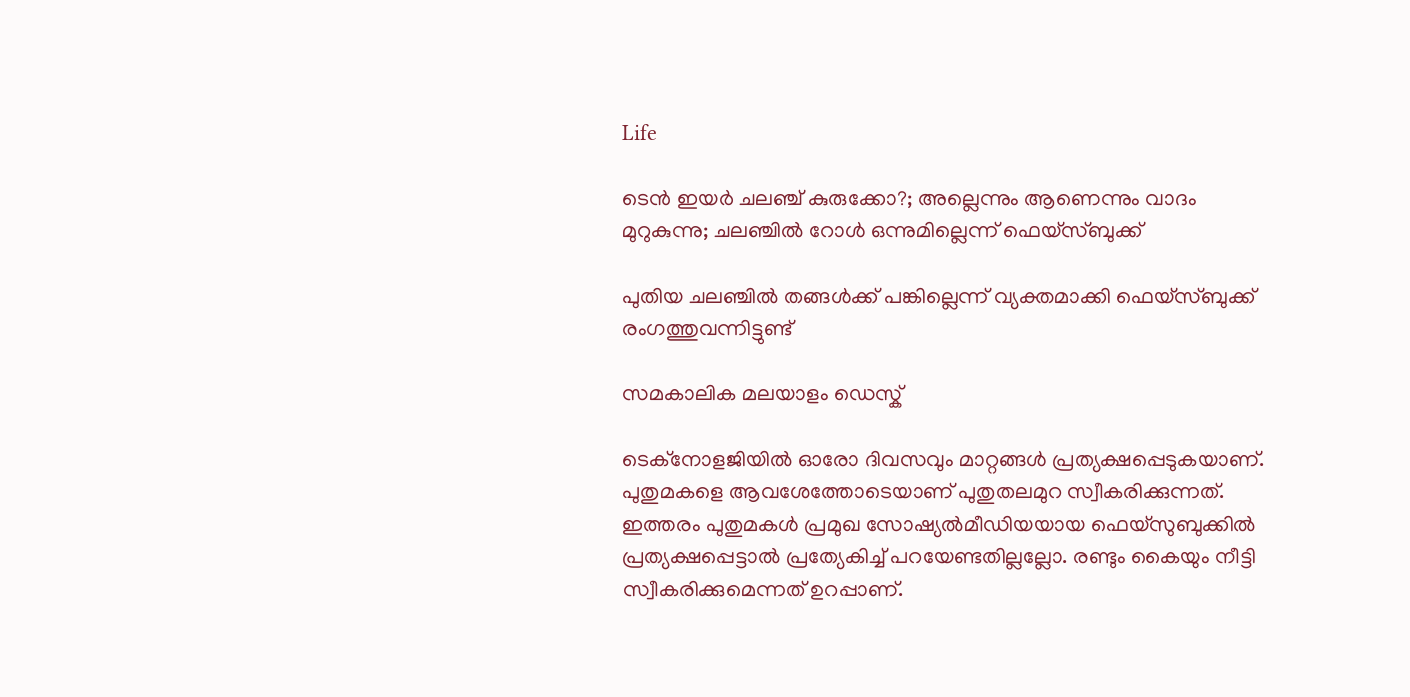Life

ടെന്‍ ഇയര്‍ ചലഞ്ച് കുരുക്കോ?; അല്ലെന്നും ആണെന്നും വാദം മുറുകുന്നു; ചലഞ്ചില്‍ റോള്‍ ഒന്നുമില്ലെന്ന് ഫെയ്‌സ്ബുക്ക്

പുതിയ ചലഞ്ചില്‍ തങ്ങള്‍ക്ക് പങ്കില്ലെന്ന് വ്യക്തമാക്കി ഫെയ്‌സ്ബുക്ക് രംഗത്തുവന്നിട്ടുണ്ട്

സമകാലിക മലയാളം ഡെസ്ക്

ടെക്‌നോളജിയില്‍ ഓരോ ദിവസവും മാറ്റങ്ങള്‍ പ്രത്യക്ഷപ്പെടുകയാണ്. പുതുമകളെ ആവശേത്തോടെയാണ് പുതുതലമുറ സ്വീകരിക്കുന്നത്. ഇത്തരം പുതുമകള്‍ പ്രമുഖ സോഷ്യല്‍മീഡിയയായ ഫെയ്‌സുബുക്കില്‍ പ്രത്യക്ഷപ്പെട്ടാല്‍ പ്രത്യേകിച്ച് പറയേണ്ടതില്ലല്ലോ. രണ്ടും കൈയും നീട്ടി സ്വീകരിക്കുമെന്നത് ഉറപ്പാണ്.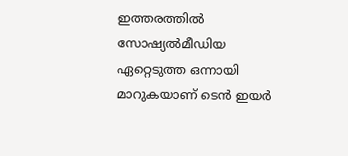ഇത്തരത്തില്‍ സോഷ്യല്‍മീഡിയ ഏറ്റെടുത്ത ഒന്നായി മാറുകയാണ് ടെന്‍ ഇയര്‍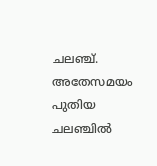ചലഞ്ച്. അതേസമയം പുതിയ ചലഞ്ചില്‍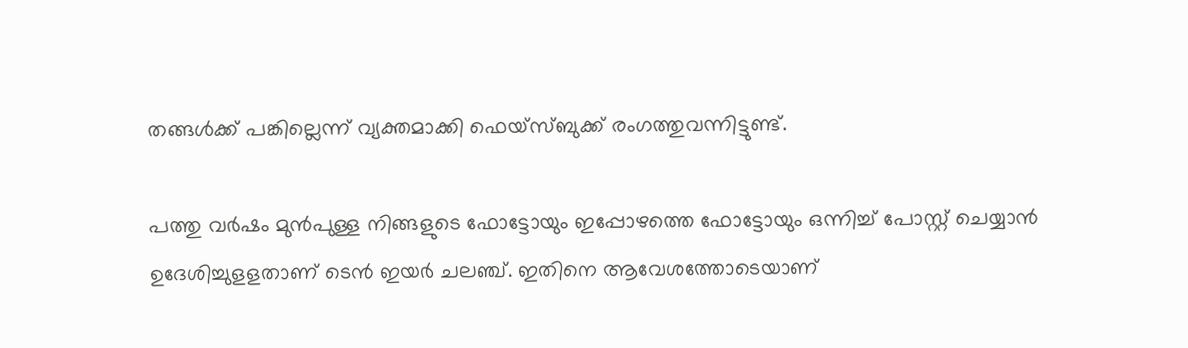തങ്ങള്‍ക്ക് പങ്കില്ലെന്ന് വ്യക്തമാക്കി ഫെയ്‌സ്ബുക്ക് രംഗത്തുവന്നിട്ടുണ്ട്.

പത്തു വര്‍ഷം മുന്‍പുള്ള നിങ്ങളുടെ ഫോട്ടോയും ഇപ്പോഴത്തെ ഫോട്ടോയും ഒന്നിച്ച് പോസ്റ്റ് ചെയ്യാന്‍ ഉദേശിച്ചുളളതാണ് ടെന്‍ ഇയര്‍ ചലഞ്ച്. ഇതിനെ ആവേശത്തോടെയാണ്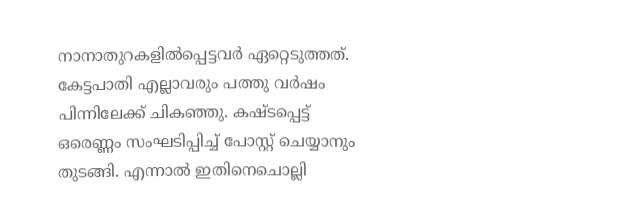നാനാതുറകളില്‍പ്പെട്ടവര്‍ ഏറ്റെടുത്തത്. കേട്ടപാതി എല്ലാവരും പത്തു വര്‍ഷം പിന്നിലേക്ക് ചികഞ്ഞു. കഷ്ടപ്പെട്ട് ഒരെണ്ണം സംഘടിപ്പിച്ച് പോസ്റ്റ് ചെയ്യാനും തുടങ്ങി. എന്നാല്‍ ഇതിനെചൊല്ലി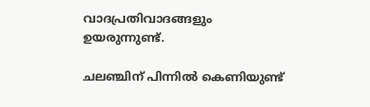വാദപ്രതിവാദങ്ങളും ഉയരുന്നുണ്ട്.

ചലഞ്ചിന് പിന്നില്‍ കെണിയുണ്ട്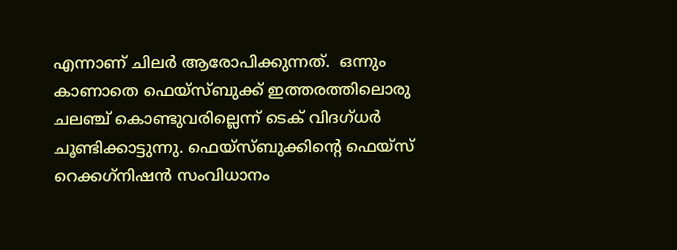എന്നാണ് ചിലര്‍ ആരോപിക്കുന്നത്.  ഒന്നും കാണാതെ ഫെയ്‌സ്ബുക്ക് ഇത്തരത്തിലൊരു ചലഞ്ച് കൊണ്ടുവരില്ലെന്ന് ടെക് വിദഗ്ധര്‍ ചൂണ്ടിക്കാട്ടുന്നു. ഫെയ്‌സ്ബുക്കിന്റെ ഫെയ്‌സ് റെക്കഗ്‌നിഷന്‍ സംവിധാനം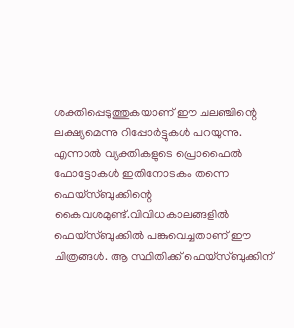ശക്തിപ്പെടുത്തുകയാണ് ഈ ചലഞ്ചിന്റെ ലക്ഷ്യമെന്നു റിപ്പോര്‍ട്ടുകള്‍ പറയുന്നു. എന്നാല്‍ വ്യക്തികളുടെ പ്രൊഫൈല്‍ ഫോട്ടോകള്‍ ഇതിനോടകം തന്നെ ഫെയ്‌സ്ബുക്കിന്റെ കൈവശമുണ്ട്.വിവിധകാലങ്ങളില്‍ ഫെയ്‌സ്ബുക്കില്‍ പങ്കുവെച്ചതാണ് ഈ ചിത്രങ്ങള്‍. ആ സ്ഥിതിക്ക് ഫെയ്‌സ്ബുക്കിന്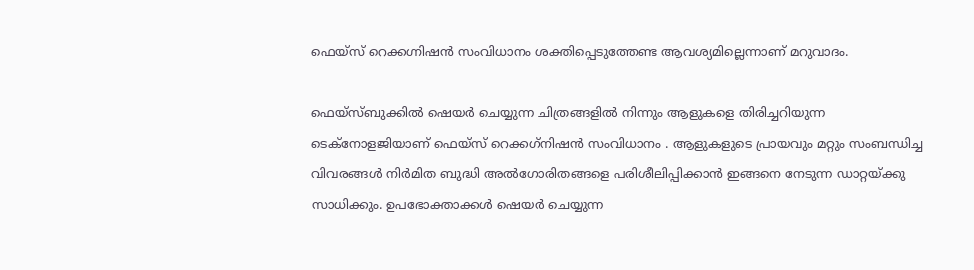ഫെയ്‌സ് റെക്കഗ്നിഷന്‍ സംവിധാനം ശക്തിപ്പെടുത്തേണ്ട ആവശ്യമില്ലെന്നാണ് മറുവാദം.

ഫെയ്‌സ്ബുക്കില്‍ ഷെയര്‍ ചെയ്യുന്ന ചിത്രങ്ങളില്‍ നിന്നും ആളുകളെ തിരിച്ചറിയുന്ന ടെക്‌നോളജിയാണ് ഫെയ്‌സ് റെക്കഗ്‌നിഷന്‍ സംവിധാനം . ആളുകളുടെ പ്രായവും മറ്റും സംബന്ധിച്ച വിവരങ്ങള്‍ നിര്‍മിത ബുദ്ധി അല്‍ഗോരിതങ്ങളെ പരിശീലിപ്പിക്കാന്‍ ഇങ്ങനെ നേടുന്ന ഡാറ്റയ്ക്കു സാധിക്കും. ഉപഭോക്താക്കള്‍ ഷെയര്‍ ചെയ്യുന്ന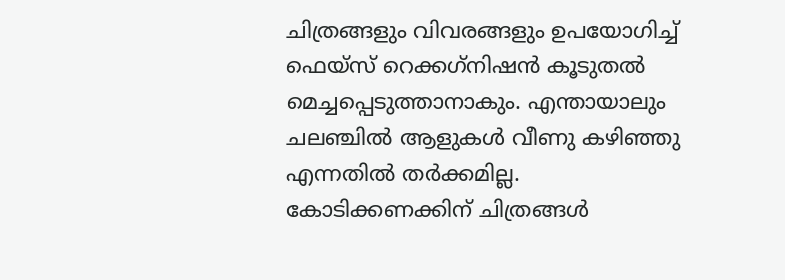ചിത്രങ്ങളും വിവരങ്ങളും ഉപയോഗിച്ച് ഫെയ്‌സ് റെക്കഗ്‌നിഷന്‍ കൂടുതല്‍ മെച്ചപ്പെടുത്താനാകും. എന്തായാലും ചലഞ്ചില്‍ ആളുകള്‍ വീണു കഴിഞ്ഞു എന്നതില്‍ തര്‍ക്കമില്ല. കോടിക്കണക്കിന് ചിത്രങ്ങള്‍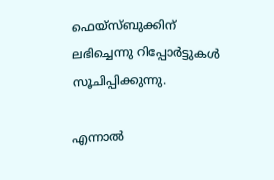ഫെയ്‌സ്ബുക്കിന് ലഭിച്ചെന്നു റിപ്പോര്‍ട്ടുകള്‍ സൂചിപ്പിക്കുന്നു.

എന്നാല്‍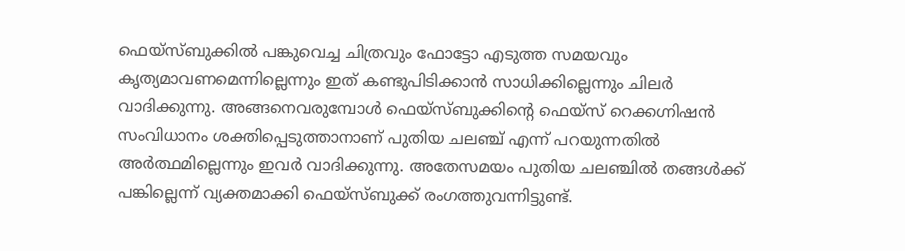ഫെയ്‌സ്ബുക്കില്‍ പങ്കുവെച്ച ചിത്രവും ഫോട്ടോ എടുത്ത സമയവും കൃത്യമാവണമെന്നില്ലെന്നും ഇത് കണ്ടുപിടിക്കാന്‍ സാധിക്കില്ലെന്നും ചിലര്‍ വാദിക്കുന്നു. അങ്ങനെവരുമ്പോള്‍ ഫെയ്‌സ്ബുക്കിന്റെ ഫെയ്‌സ് റെക്കഗ്നിഷന്‍ സംവിധാനം ശക്തിപ്പെടുത്താനാണ് പുതിയ ചലഞ്ച് എന്ന് പറയുന്നതില്‍ അര്‍ത്ഥമില്ലെന്നും ഇവര്‍ വാദിക്കുന്നു. അതേസമയം പുതിയ ചലഞ്ചില്‍ തങ്ങള്‍ക്ക് പങ്കില്ലെന്ന് വ്യക്തമാക്കി ഫെയ്‌സ്ബുക്ക് രംഗത്തുവന്നിട്ടുണ്ട്.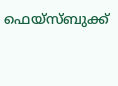ഫെയ്‌സ്ബുക്ക്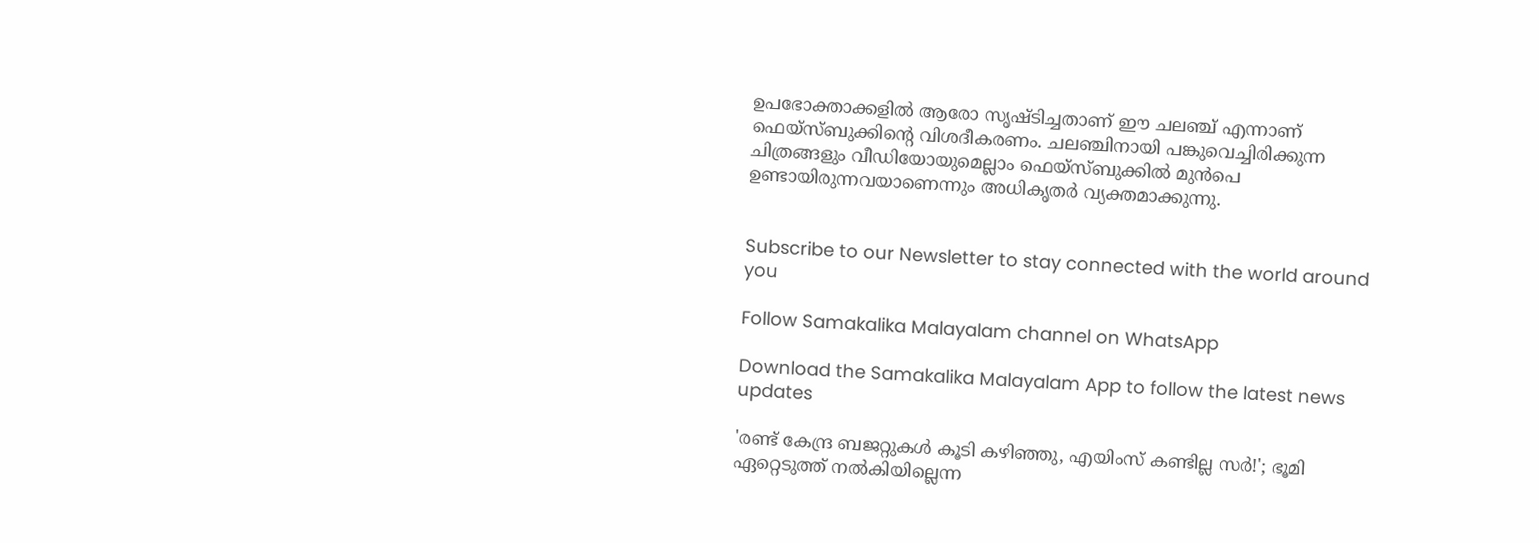ഉപഭോക്താക്കളില്‍ ആരോ സൃഷ്ടിച്ചതാണ് ഈ ചലഞ്ച് എന്നാണ് ഫെയ്‌സ്ബുക്കിന്റെ വിശദീകരണം. ചലഞ്ചിനായി പങ്കുവെച്ചിരിക്കുന്ന ചിത്രങ്ങളും വീഡിയോയുമെല്ലാം ഫെയ്‌സ്ബുക്കില്‍ മുന്‍പെ ഉണ്ടായിരുന്നവയാണെന്നും അധികൃതര്‍ വ്യക്തമാക്കുന്നു.


Subscribe to our Newsletter to stay connected with the world around you

Follow Samakalika Malayalam channel on WhatsApp

Download the Samakalika Malayalam App to follow the latest news updates

'രണ്ട് കേന്ദ്ര ബജറ്റുകള്‍ കൂടി കഴിഞ്ഞു, എയിംസ് കണ്ടില്ല സര്‍!'; ഭൂമി ഏറ്റെടുത്ത് നല്‍കിയില്ലെന്ന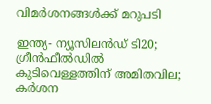വിമര്‍ശനങ്ങള്‍ക്ക് മറുപടി

ഇന്ത്യ- ന്യൂസിലൻഡ‍് ടി20; ഗ്രീൻഫീൽഡിൽ കുടിവെള്ളത്തിന് അമിതവില; കർശന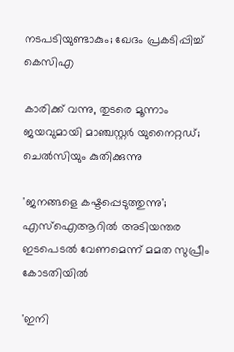നടപടിയുണ്ടാകും; ഖേദം പ്രകടിപ്പിച്ച് കെസിഎ

കാരിക്ക് വന്നു, തുടരെ മൂന്നാം ജയവുമായി മാഞ്ചസ്റ്റര്‍ യുനൈറ്റഡ്; ചെല്‍സിയും കുതിക്കുന്നു

'ജനങ്ങളെ കഷ്ടപ്പെടുത്തുന്നു'; എസ്ഐആറിൽ അടിയന്തര ഇടപെടൽ വേണമെന്ന് മമത സുപ്രീം കോടതിയിൽ

'ഇനി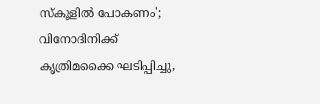സ്‌കൂളില്‍ പോകണം'; വിനോദിനിക്ക് കൃത്രിമക്കൈ ഘടിപ്പിച്ചു,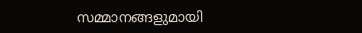സമ്മാനങ്ങളുമായി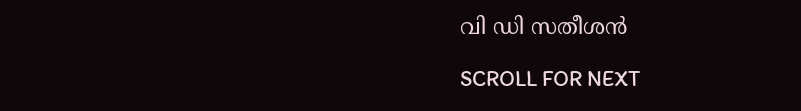വി ഡി സതീശന്‍

SCROLL FOR NEXT